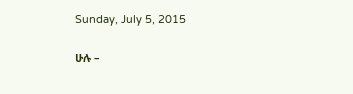Sunday, July 5, 2015

ሁሉ –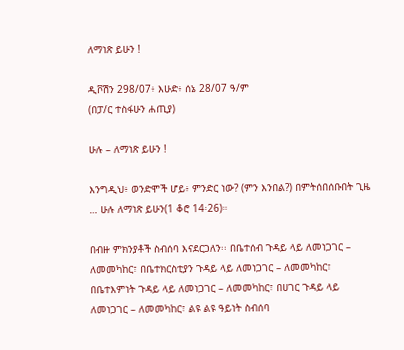ለማነጽ ይሁን !

ዲቮሽን 298/07፥ እሁድ፥ ሰኔ 28/07 ዓ/ም
(በፓ/ር ተስፋሁን ሐጢያ)

ሁሉ – ለማነጽ ይሁን !

እንግዲህ፥ ወንድሞች ሆይ፥ ምንድር ነው? (ምን እንበል?) በምትሰበሰቡበት ጊዜ … ሁሉ ለማነጽ ይሁን(1 ቆሮ 14፡26)።

በብዙ ምክንያቶች ስብሰባ እናደርጋለን፡፡ በቤተሰብ ጉዳይ ላይ ለመነጋገር – ለመመካከር፣ በቤተክርስቲያን ጉዳይ ላይ ለመነጋገር – ለመመካከር፣ በቤተእምነት ጉዳይ ላይ ለመነጋገር – ለመመካከር፣ በሀገር ጉዳይ ላይ ለመነጋገር – ለመመካከር፣ ልዩ ልዩ ዓይነት ስብሰባ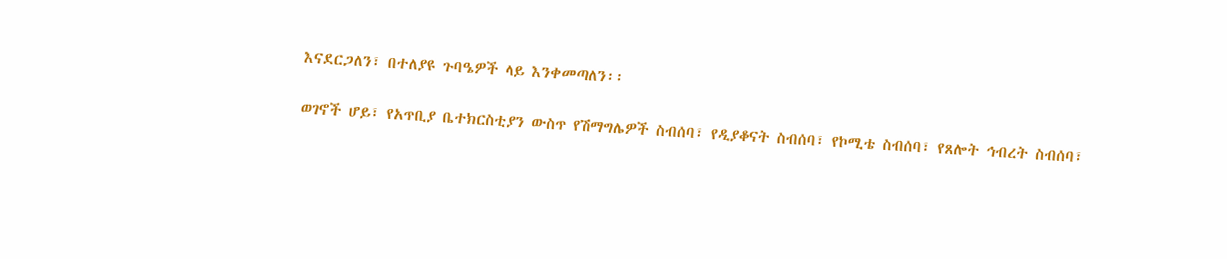እናደርጋለን፣ በተለያዩ ጉባዔዎች ላይ እንቀመጣለን፡፡

ወገኖች ሆይ፣ የአጥቢያ ቤተክርስቲያን ውስጥ የሽማግሌዎች ስብሰባ፣ የዲያቆናት ስብሰባ፣ የኮሚቴ ስብሰባ፣ የጸሎት ኅብረት ስብሰባ፣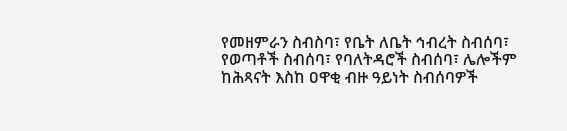የመዘምራን ስብስባ፣ የቤት ለቤት ኅብረት ስብሰባ፣ የወጣቶች ስብሰባ፣ የባለትዳሮች ስብሰባ፣ ሌሎችም ከሕጻናት እስከ ዐዋቂ ብዙ ዓይነት ስብሰባዎች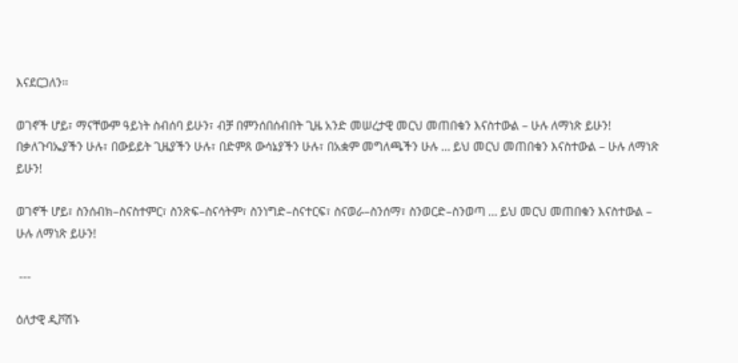እናደርጋለን፡፡

ወገኖች ሆይ፣ ማናቸውም ዓይነት ስብሰባ ይሁን፣ ብቻ በምንሰበሰብበት ጊዜ አንድ መሠረታዊ መርህ መጠበቁን እናስተውል – ሁሉ ለማነጽ ይሁን! በቃለጉባኤያችን ሁሉ፣ በውይይት ጊዜያችን ሁሉ፣ በድምጸ ውሳኔያችን ሁሉ፣ በአቋም መግለጫችን ሁሉ … ይህ መርህ መጠበቁን እናስተውል – ሁሉ ለማነጽ ይሁን!

ወገኖች ሆይ፣ ስንሰብክ–ስናስተምር፣ ስንጽፍ–ስናሳትም፣ ስንነግድ–ስናተርፍ፣ ስናወራ–ስንሰማ፣ ስንወርድ–ስንወጣ … ይህ መርህ መጠበቁን እናስተውል – ሁሉ ለማነጽ ይሁን!

 ---

ዕለታዊ ዲቮሽኑ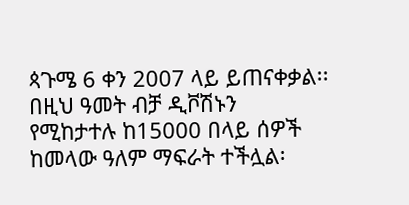ጳጉሜ 6 ቀን 2007 ላይ ይጠናቀቃል፡፡ በዚህ ዓመት ብቻ ዲቮሽኑን የሚከታተሉ ከ15000 በላይ ሰዎች ከመላው ዓለም ማፍራት ተችሏል፡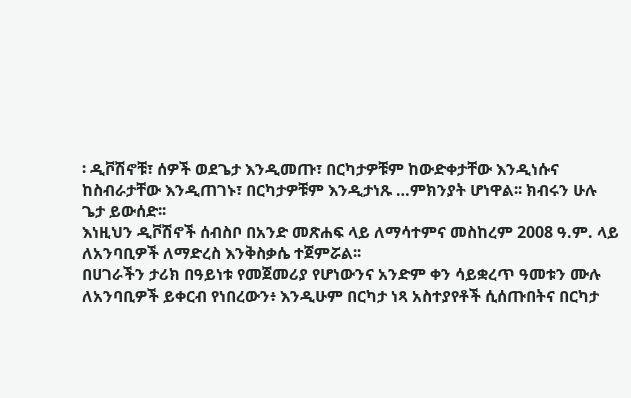፡ ዲቮሽኖቹ፣ ሰዎች ወደጌታ እንዲመጡ፣ በርካታዎቹም ከውድቀታቸው እንዲነሱና ከስብራታቸው እንዲጠገኑ፣ በርካታዎቹም እንዲታነጹ …ምክንያት ሆነዋል፡፡ ክብሩን ሁሉ ጌታ ይውሰድ፡፡
እነዚህን ዲቮሽኖች ሰብስቦ በአንድ መጽሐፍ ላይ ለማሳተምና መስከረም 2008 ዓ.ም. ላይ ለአንባቢዎች ለማድረስ እንቅስቃሴ ተጀምሯል፡፡
በሀገራችን ታሪክ በዓይነቱ የመጀመሪያ የሆነውንና አንድም ቀን ሳይቋረጥ ዓመቱን ሙሉ ለአንባቢዎች ይቀርብ የነበረውን፥ እንዲሁም በርካታ ነጻ አስተያየቶች ሲሰጡበትና በርካታ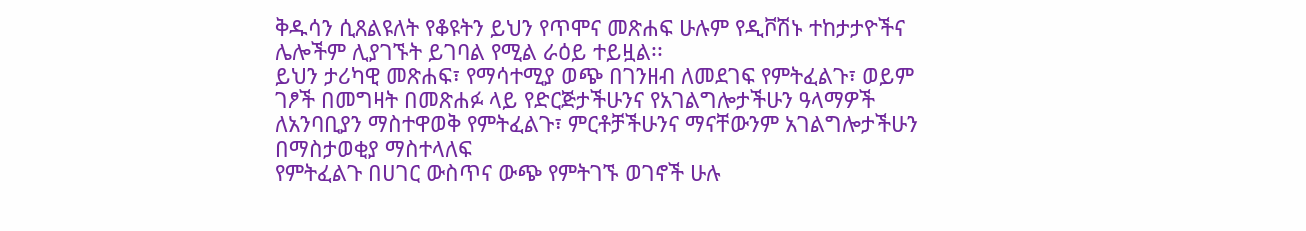ቅዱሳን ሲጸልዩለት የቆዩትን ይህን የጥሞና መጽሐፍ ሁሉም የዲቮሽኑ ተከታታዮችና ሌሎችም ሊያገኙት ይገባል የሚል ራዕይ ተይዟል፡፡
ይህን ታሪካዊ መጽሐፍ፣ የማሳተሚያ ወጭ በገንዘብ ለመደገፍ የምትፈልጉ፣ ወይም ገፆች በመግዛት በመጽሐፉ ላይ የድርጅታችሁንና የአገልግሎታችሁን ዓላማዎች ለአንባቢያን ማስተዋወቅ የምትፈልጉ፣ ምርቶቻችሁንና ማናቸውንም አገልግሎታችሁን በማስታወቂያ ማስተላለፍ
የምትፈልጉ በሀገር ውስጥና ውጭ የምትገኙ ወገኖች ሁሉ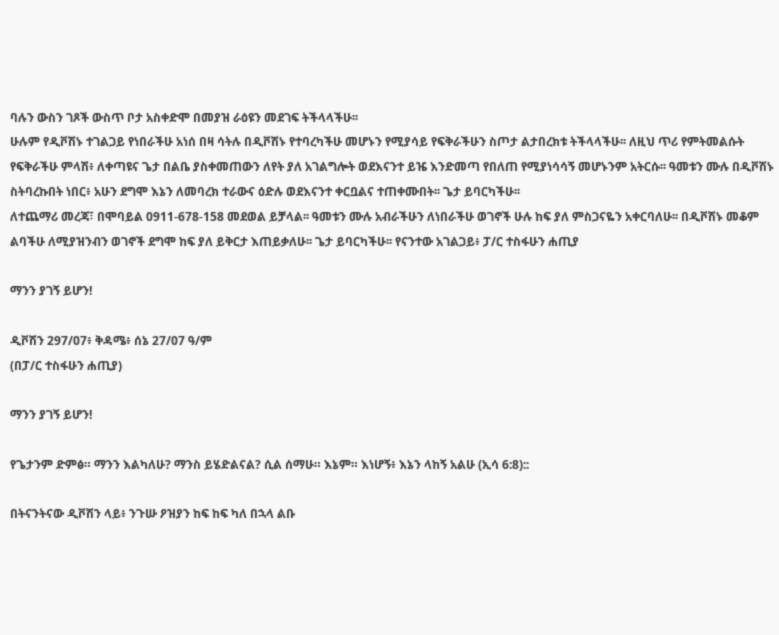ባሉን ውስን ገጾች ውስጥ ቦታ አስቀድሞ በመያዝ ራዕዩን መደገፍ ትችላላችሁ፡፡
ሁሉም የዲቮሽኑ ተገልጋይ የነበራችሁ አነሰ በዛ ሳትሉ በዲቮሽኑ የተባረካችሁ መሆኑን የሚያሳይ የፍቅራችሁን ስጦታ ልታበረክቱ ትችላላችሁ፡፡ ለዚህ ጥሪ የምትመልሱት የፍቅራችሁ ምላሽ፥ ለቀጣዩና ጌታ በልቤ ያስቀመጠውን ለየት ያለ አገልግሎት ወደእናንተ ይዤ እንድመጣ የበለጠ የሚያነሳሳኝ መሆኑንም አትርሱ፡፡ ዓመቱን ሙሉ በዲቮሽኑ ስትባረኩበት ነበር፥ አሁን ደግሞ እኔን ለመባረክ ተራውና ዕድሉ ወደእናንተ ቀርቧልና ተጠቀሙበት፡፡ ጌታ ይባርካችሁ፡፡
ለተጨማሪ መረጃ፣ በሞባይል 0911-678-158 መደወል ይቻላል፡፡ ዓመቱን ሙሉ አብራችሁን ለነበራችሁ ወገኖች ሁሉ ከፍ ያለ ምስጋናዬን አቀርባለሁ፡፡ በዲቮሽኑ መቆም ልባችሁ ለሚያዝንብን ወገኖች ደግሞ ከፍ ያለ ይቅርታ እጠይቃለሁ፡፡ ጌታ ይባርካችሁ፡፡ የናንተው አገልጋይ፥ ፓ/ር ተስፋሁን ሐጢያ

ማንን ያገኝ ይሆን!

ዲቮሽን 297/07፥ ቅዳሜ፥ ሰኔ 27/07 ዓ/ም
(በፓ/ር ተስፋሁን ሐጢያ)

ማንን ያገኝ ይሆን!

የጌታንም ድምፅ። ማንን እልካለሁ? ማንስ ይሄድልናል? ሲል ሰማሁ። እኔም። እነሆኝ፥ እኔን ላከኝ አልሁ (ኢሳ 6:8)::

በትናንትናው ዲቮሽን ላይ፥ ንጉሡ ዖዝያን ከፍ ከፍ ካለ በኋላ ልቡ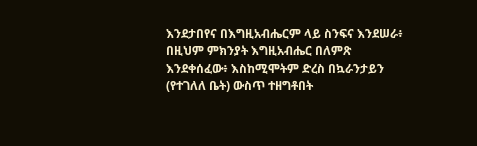እንደታበየና በእግዚአብሔርም ላይ ስንፍና እንደሠራ፥ በዚህም ምክንያት እግዚአብሔር በለምጽ እንደቀሰፈው፥ እስከሚሞትም ድረስ በኳራንታይን (የተገለለ ቤት) ውስጥ ተዘግቶበት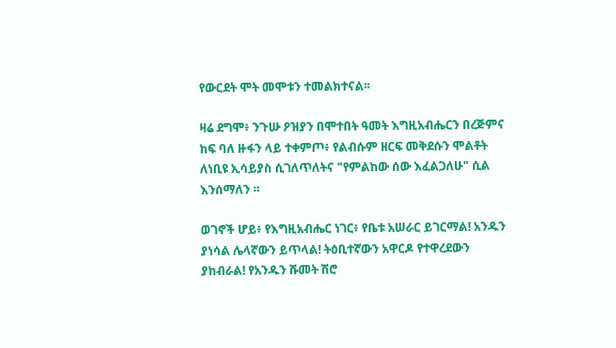የውርደት ሞት መሞቱን ተመልክተናል፡፡

ዛሬ ደግሞ፥ ንጉሡ ዖዝያን በሞተበት ዓመት እግዚአብሔርን በረጅምና ከፍ ባለ ዙፋን ላይ ተቀምጦ፥ የልብሱም ዘርፍ መቅደሱን ሞልቶት ለነቢዩ ኢሳይያስ ሲገለጥለትና "የምልከው ሰው እፈልጋለሁ" ሲል እንሰማለን ።

ወገኖች ሆይ፥ የእግዚአብሔር ነገር፥ የቤቱ አሠራር ይገርማል! አንዱን ያነሳል ሌላኛውን ይጥላል! ትዕቢተኛውን አዋርዶ የተዋረደውን ያከብራል! የአንዱን ሹመት ሽሮ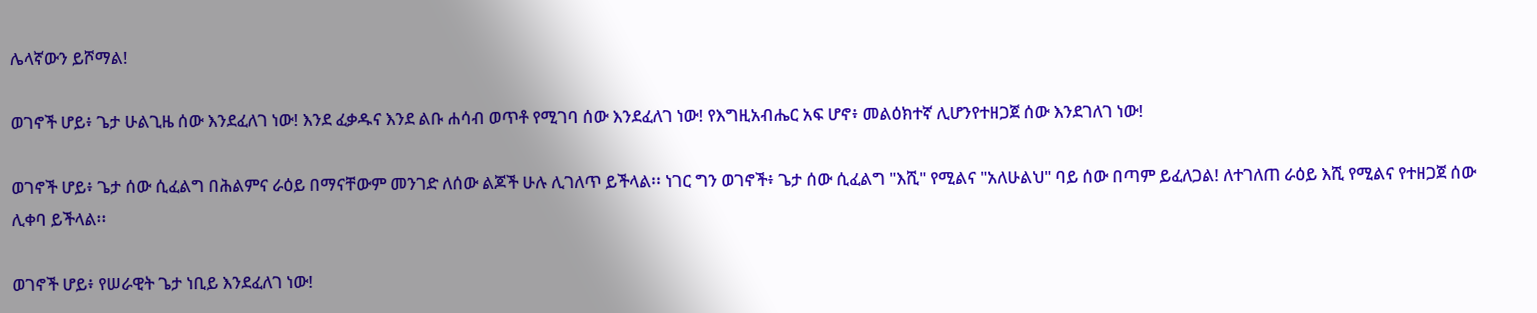ሌላኛውን ይሾማል!

ወገኖች ሆይ፥ ጌታ ሁልጊዜ ሰው እንደፈለገ ነው! እንደ ፈቃዱና እንደ ልቡ ሐሳብ ወጥቶ የሚገባ ሰው እንደፈለገ ነው! የእግዚአብሔር አፍ ሆኖ፥ መልዕክተኛ ሊሆንየተዘጋጀ ሰው እንደገለገ ነው!

ወገኖች ሆይ፥ ጌታ ሰው ሲፈልግ በሕልምና ራዕይ በማናቸውም መንገድ ለሰው ልጆች ሁሉ ሊገለጥ ይችላል፡፡ ነገር ግን ወገኖች፥ ጌታ ሰው ሲፈልግ "እሺ" የሚልና "አለሁልህ" ባይ ሰው በጣም ይፈለጋል! ለተገለጠ ራዕይ እሺ የሚልና የተዘጋጀ ሰው ሊቀባ ይችላል፡፡

ወገኖች ሆይ፥ የሠራዊት ጌታ ነቢይ እንደፈለገ ነው!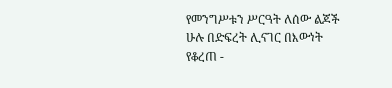የመንግሥቱን ሥርዓት ለሰው ልጆች ሁሉ በድፍረት ሊናገር በእውነት የቆረጠ -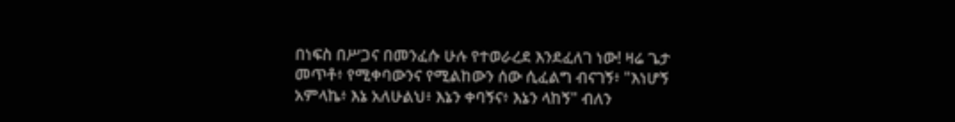በነፍስ በሥጋና በመንፈሱ ሁሉ የተወራረደ እንደፈለገ ነው! ዛሬ ጌታ መጥቶ፥ የሚቀባውንና የሚልከውን ሰው ሲፈልግ ብናገኝ፥ "እነሆኝ አምላኬ፥ እኔ አለሁልህ፥ እኔን ቀባኝና፥ እኔን ላከኝ" ብለን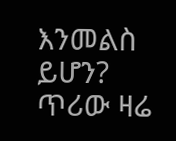እንመልስ ይሆን? ጥሪው ዛሬ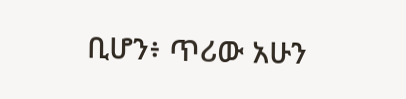ቢሆን፥ ጥሪው አሁን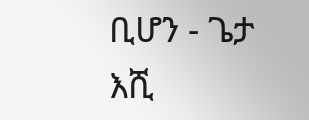ቢሆን - ጌታ እሺ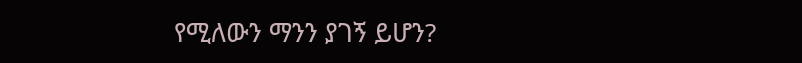የሚለውን ማንን ያገኝ ይሆን?